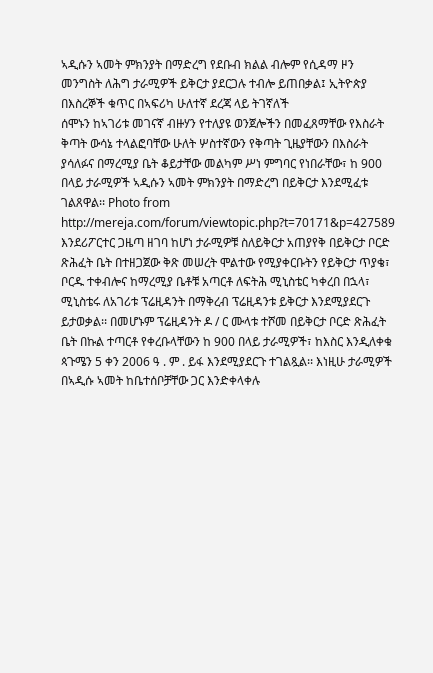ኣዲሱን ኣመት ምክንያት በማድረግ የደቡብ ክልል ብሎም የሲዳማ ዞን መንግስት ለሕግ ታራሚዎች ይቅርታ ያደርጋሉ ተብሎ ይጠበቃል፤ ኢትዮጵያ በእስረኞች ቁጥር በኣፍሪካ ሁለተኛ ደረጃ ላይ ትገኛለች
ሰሞኑን ከኣገሪቱ መገናኛ ብዙሃን የተለያዩ ወንጀሎችን በመፈጸማቸው የእስራት ቅጣት ውሳኔ ተላልፎባቸው ሁለት ሦስተኛውን የቅጣት ጊዜያቸውን በእስራት ያሳለፉና በማረሚያ ቤት ቆይታቸው መልካም ሥነ ምግባር የነበራቸው፣ ከ 900 በላይ ታራሚዎች ኣዲሱን ኣመት ምክንያት በማድረግ በይቅርታ እንደሚፈቱ ገልጸዋል፡፡ Photo from http://mereja.com/forum/viewtopic.php?t=70171&p=427589 እንደሪፖርተር ጋዜጣ ዘገባ ከሆነ ታራሚዎቹ ስለይቅርታ አጠያየቅ በይቅርታ ቦርድ ጽሕፈት ቤት በተዘጋጀው ቅጽ መሠረት ሞልተው የሚያቀርቡትን የይቅርታ ጥያቄ፣ ቦርዱ ተቀብሎና ከማረሚያ ቤቶቹ አጣርቶ ለፍትሕ ሚኒስቴር ካቀረበ በኋላ፣ ሚኒስቴሩ ለአገሪቱ ፕሬዚዳንት በማቅረብ ፕሬዚዳንቱ ይቅርታ እንደሚያደርጉ ይታወቃል፡፡ በመሆኑም ፕሬዚዳንት ዶ / ር ሙላቱ ተሾመ በይቅርታ ቦርድ ጽሕፈት ቤት በኩል ተጣርቶ የቀረቡላቸውን ከ 900 በላይ ታራሚዎች፣ ከእስር እንዲለቀቁ ጳጉሜን 5 ቀን 2006 ዓ . ም . ይፋ እንደሚያደርጉ ተገልጿል፡፡ እነዚሁ ታራሚዎች በኣዲሱ ኣመት ከቤተሰቦቻቸው ጋር እንድቀላቀሉ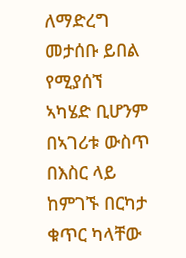ለማድረግ መታሰቡ ይበል የሚያሰኘ ኣካሄድ ቢሆንም በኣገሪቱ ውስጥ በእስር ላይ ከምገኙ በርካታ ቁጥር ካላቸው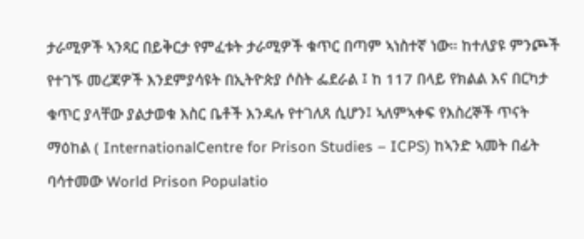ታራሚዎች ኣንጻር በይቅርታ የምፈቱት ታራሚዎች ቁጥር በጣም ኣነስተኛ ነው። ከተለያዩ ምንጮች የተገኙ መረጃዎች እንደምያሳዩት በኢትዮጵያ ሶስት ፌደራል ፤ ከ 117 በላይ የክልል እና በርካታ ቁጥር ያላቸው ያልታወቁ እስር ቤቶች እንዳሉ የተገለጸ ሲሆን፤ ኣለምኣቀፍ የእስረኞች ጥናት ማዕከል ( InternationalCentre for Prison Studies – ICPS) ከኣንድ ኣመት በፊት ባሳተመው World Prison Populatio